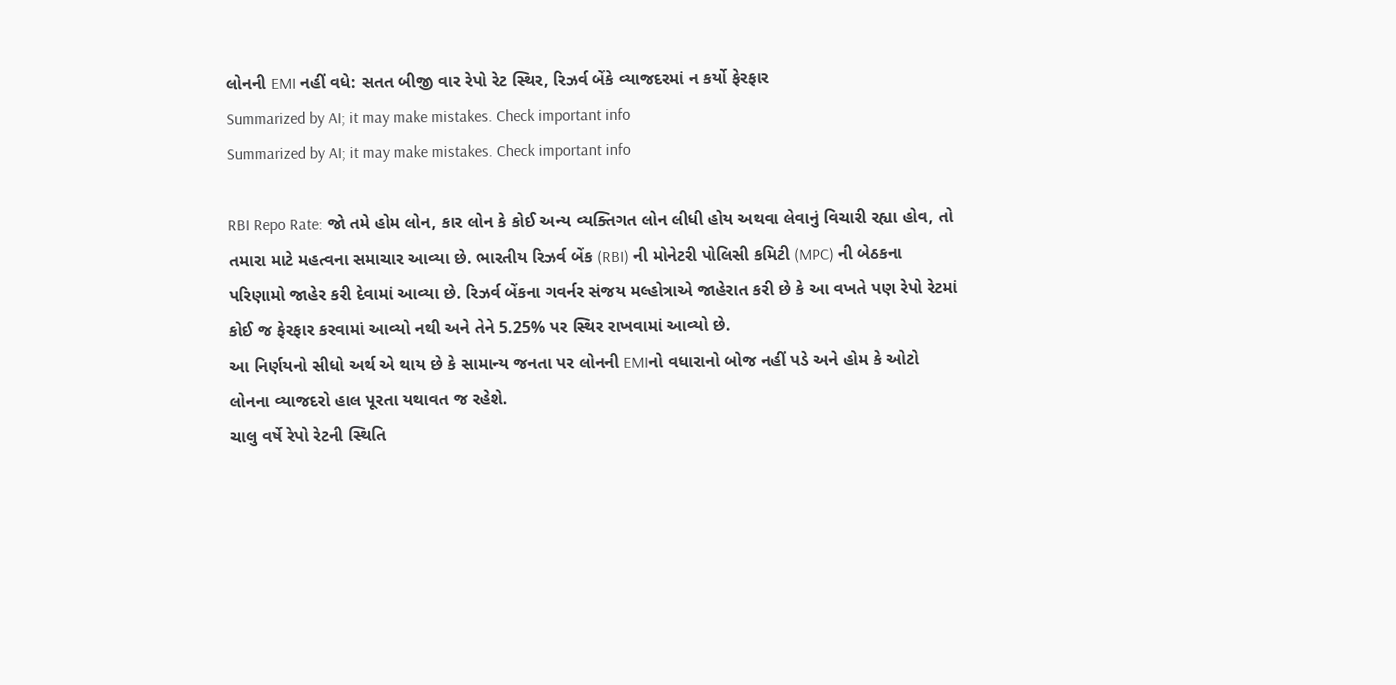લોનની EMI નહીં વધે: સતત બીજી વાર રેપો રેટ સ્થિર, રિઝર્વ બેંકે વ્યાજદરમાં ન કર્યો ફેરફાર
Summarized by AI; it may make mistakes. Check important info
Summarized by AI; it may make mistakes. Check important info

RBI Repo Rate: જો તમે હોમ લોન, કાર લોન કે કોઈ અન્ય વ્યક્તિગત લોન લીધી હોય અથવા લેવાનું વિચારી રહ્યા હોવ, તો તમારા માટે મહત્વના સમાચાર આવ્યા છે. ભારતીય રિઝર્વ બેંક (RBI) ની મોનેટરી પોલિસી કમિટી (MPC) ની બેઠકના પરિણામો જાહેર કરી દેવામાં આવ્યા છે. રિઝર્વ બેંકના ગવર્નર સંજય મલ્હોત્રાએ જાહેરાત કરી છે કે આ વખતે પણ રેપો રેટમાં કોઈ જ ફેરફાર કરવામાં આવ્યો નથી અને તેને 5.25% પર સ્થિર રાખવામાં આવ્યો છે.
આ નિર્ણયનો સીધો અર્થ એ થાય છે કે સામાન્ય જનતા પર લોનની EMIનો વધારાનો બોજ નહીં પડે અને હોમ કે ઓટો લોનના વ્યાજદરો હાલ પૂરતા યથાવત જ રહેશે.
ચાલુ વર્ષે રેપો રેટની સ્થિતિ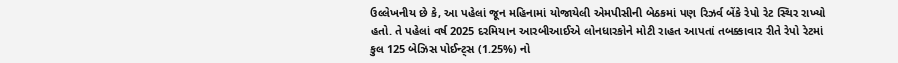ઉલ્લેખનીય છે કે, આ પહેલાં જૂન મહિનામાં યોજાયેલી એમપીસીની બેઠકમાં પણ રિઝર્વ બેંકે રેપો રેટ સ્થિર રાખ્યો હતો. તે પહેલાં વર્ષ 2025 દરમિયાન આરબીઆઈએ લોનધારકોને મોટી રાહત આપતાં તબક્કાવાર રીતે રેપો રેટમાં કુલ 125 બેઝિસ પોઈન્ટ્સ (1.25%) નો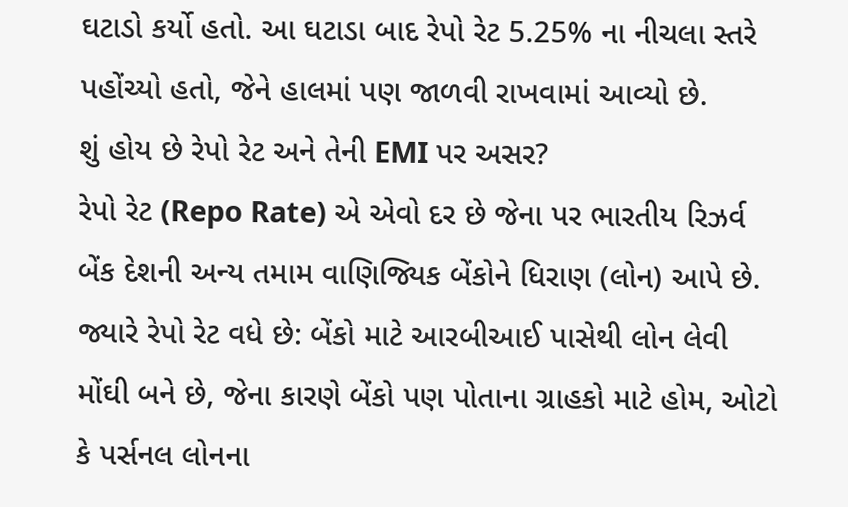ઘટાડો કર્યો હતો. આ ઘટાડા બાદ રેપો રેટ 5.25% ના નીચલા સ્તરે પહોંચ્યો હતો, જેને હાલમાં પણ જાળવી રાખવામાં આવ્યો છે.
શું હોય છે રેપો રેટ અને તેની EMI પર અસર?
રેપો રેટ (Repo Rate) એ એવો દર છે જેના પર ભારતીય રિઝર્વ બેંક દેશની અન્ય તમામ વાણિજ્યિક બેંકોને ધિરાણ (લોન) આપે છે.
જ્યારે રેપો રેટ વધે છે: બેંકો માટે આરબીઆઈ પાસેથી લોન લેવી મોંઘી બને છે, જેના કારણે બેંકો પણ પોતાના ગ્રાહકો માટે હોમ, ઓટો કે પર્સનલ લોનના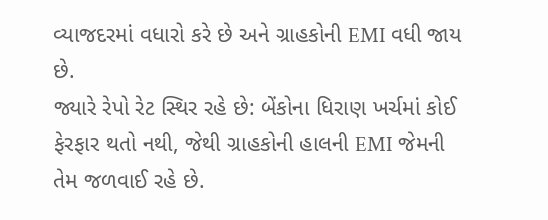વ્યાજદરમાં વધારો કરે છે અને ગ્રાહકોની EMI વધી જાય છે.
જ્યારે રેપો રેટ સ્થિર રહે છે: બેંકોના ધિરાણ ખર્ચમાં કોઈ ફેરફાર થતો નથી, જેથી ગ્રાહકોની હાલની EMI જેમની તેમ જળવાઈ રહે છે.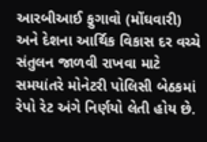આરબીઆઈ ફુગાવો (મોંઘવારી) અને દેશના આર્થિક વિકાસ દર વચ્ચે સંતુલન જાળવી રાખવા માટે સમયાંતરે મોનેટરી પોલિસી બેઠકમાં રેપો રેટ અંગે નિર્ણયો લેતી હોય છે.